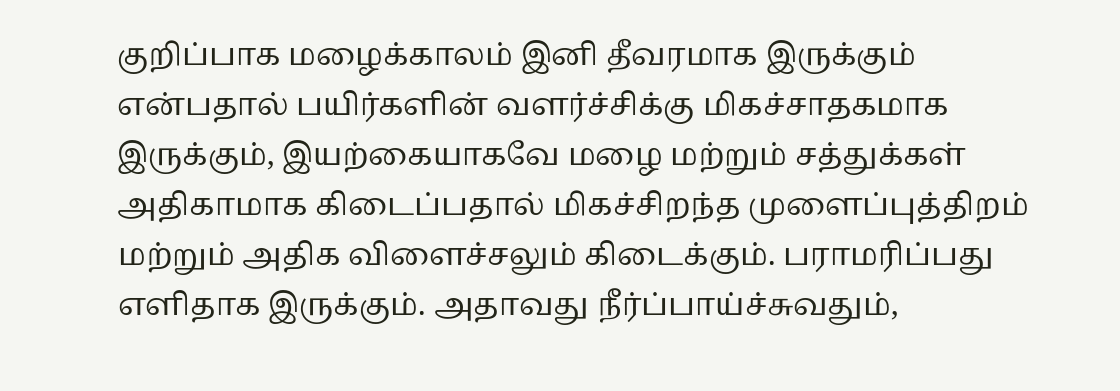குறிப்பாக மழைக்காலம் இனி தீவரமாக இருக்கும் என்பதால் பயிர்களின் வளர்ச்சிக்கு மிகச்சாதகமாக இருக்கும், இயற்கையாகவே மழை மற்றும் சத்துக்கள் அதிகாமாக கிடைப்பதால் மிகச்சிறந்த முளைப்புத்திறம் மற்றும் அதிக விளைச்சலும் கிடைக்கும். பராமரிப்பது எளிதாக இருக்கும். அதாவது நீர்ப்பாய்ச்சுவதும்,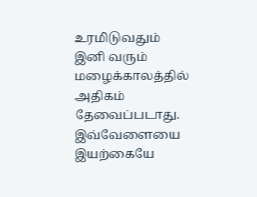உரமிடுவதும் இனி வரும் மழைக்காலத்தில் அதிகம் தேவைப்படாது. இவ்வேளையை இயற்கையே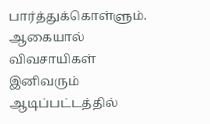பார்த்துக்கொள்ளும். ஆகையால் விவசாயிகள் இனிவரும் ஆடிப்பட்டத்தில்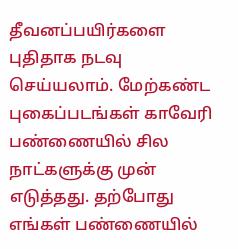தீவனப்பயிர்களை புதிதாக நடவு செய்யலாம். மேற்கண்ட புகைப்படங்கள் காவேரி பண்ணையில் சில நாட்களுக்கு முன் எடுத்தது. தற்போது எங்கள் பண்ணையில்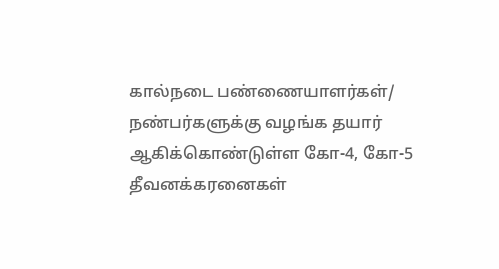கால்நடை பண்ணையாளர்கள்/ நண்பர்களுக்கு வழங்க தயார் ஆகிக்கொண்டுள்ள கோ-4, கோ-5 தீவனக்கரனைகள்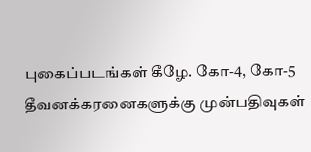புகைப்படங்கள் கீழே. கோ-4, கோ-5 தீவனக்கரனைகளுக்கு முன்பதிவுகள்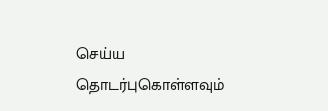செய்ய தொடர்புகொள்ளவும்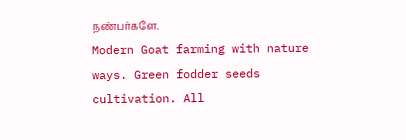நண்பர்களே.
Modern Goat farming with nature ways. Green fodder seeds cultivation. All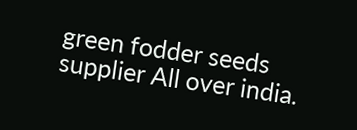green fodder seeds supplier All over india.